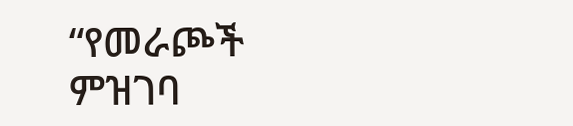“የመራጮች ምዝገባ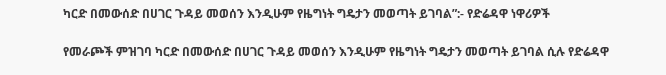ካርድ በመውሰድ በሀገር ጉዳይ መወሰን እንዲሁም የዜግነት ግዴታን መወጣት ይገባል”:- የድሬዳዋ ነዋሪዎች

የመራጮች ምዝገባ ካርድ በመውሰድ በሀገር ጉዳይ መወሰን እንዲሁም የዜግነት ግዴታን መወጣት ይገባል ሲሉ የድሬዳዋ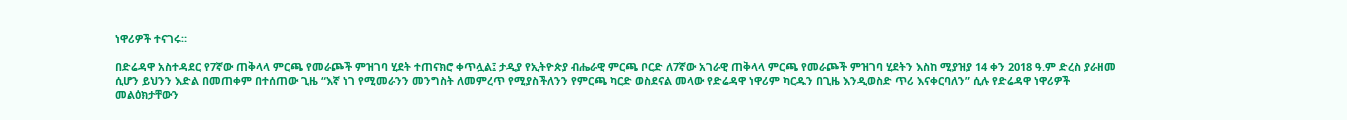ነዋሪዎች ተናገሩ።

በድሬዳዋ አስተዳደር የ7ኛው ጠቅላላ ምርጫ የመራጮች ምዝገባ ሂደት ተጠናክሮ ቀጥሏል፤ ታዲያ የኢትዮጵያ ብሔራዊ ምርጫ ቦርድ ለ7ኛው አገራዊ ጠቅላላ ምርጫ የመራጮች ምዝገባ ሂደትን እስከ ሚያዝያ 14 ቀን 2018 ዓ.ም ድረስ ያራዘመ ሲሆን ይህንን እድል በመጠቀም በተሰጠው ጊዜ “እኛ ነገ የሚመራንን መንግስት ለመምረጥ የሚያስችለንን የምርጫ ካርድ ወስደናል መላው የድሬዳዋ ነዋሪም ካርዱን በጊዜ እንዲወስድ ጥሪ እናቀርባለን” ሲሉ የድሬዳዋ ነዋሪዎች መልዕክታቸውን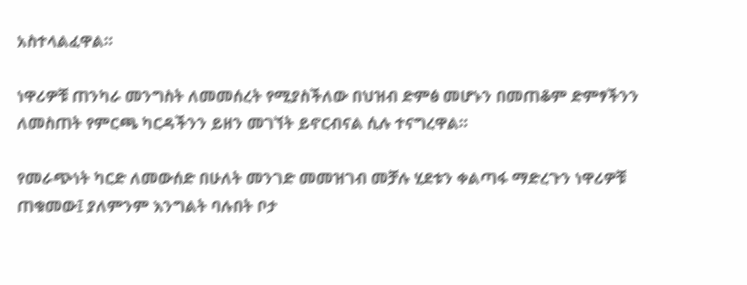አስተላልፈዋል።

ነዋሪዎቹ ጠንካራ መንግስት ለመመሰረት የሚያስችለው በህዝብ ድምፅ መሆኑን በመጠቆም ድምፃችንን ለመስጠት የምርጫ ካርዳችንን ይዘን መገኘት ይኖርብናል ሲሉ ተናግረዋል።

የመራጭነት ካርድ ለመውሰድ በሁለት መንገድ መመዝገብ መቻሉ ሂደቱን ቀልጣፋ ማድረጉን ነዋሪዎቹ ጠቁመው፤ ያለምንም እንግልት ባሉበት ቦታ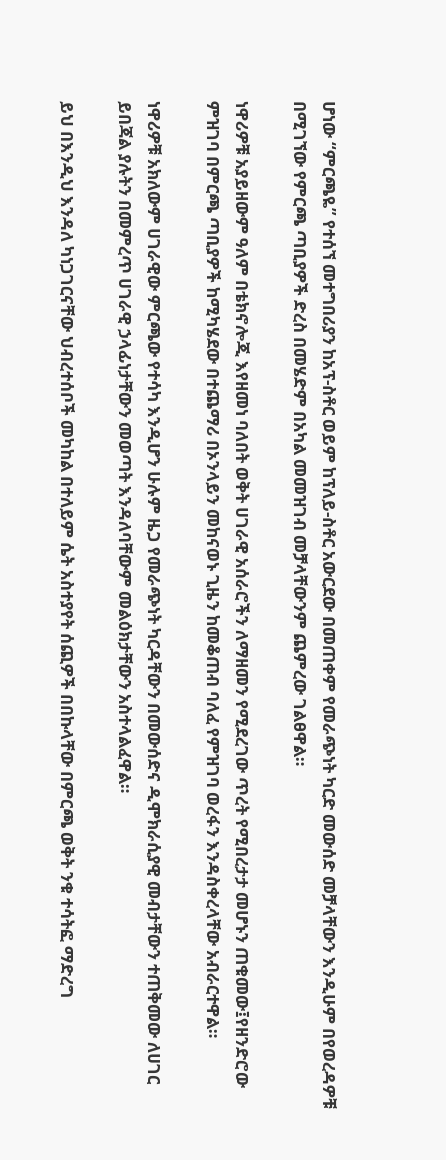ሆነው “ምርጫዬ” የተሰኘ መተግበሪያን ከአፕ-ስቶር ወይም ከፕለይ-ስቶር አውርደው በመጠቀም የመራጭነት ካርድ መውሰድ መቻላቸውን እንዲሁም በየወረዳዎቹ በሚገኘው የምርጫ ጣቢያዎች ድረስ በመሄድም በአካል መመዝገብ መቻላቸውንም ጨምረው ገልፀዋል።

ነዋሪዎቹ አያይዘውም ዓለም በቴክኖሎጂ እየዘመነ ባለበት ወቅት ሀገራዊ አሰራሮችን ለማዘመን የሚደረገው ጥረት የሚበረታታ መሆኑን ጠቁመው፤የዘንድሮው ምዝገባ በምርጫ ጣቢያዎች ከሚካሄደው በተጨማሪ በኦንላይን መከናወኑ ጊዜን ከመቆጠብ ባለፈ የምዝገባ ወረፋን እንዳስቀረላቸው አብራርተዋል።

ነዋሪዎቹ አክለውም ሀገራዊው ምርጫው የተሳካ እንዲሆን ሁሉም ዜጋ የመራጭነት ካርዳቸውን በመውሰድና ዲሞክራሲያዊ መብታቸውን ተጠቅመው ለሀገር ይበጃል ያሉትን በመምረጥ ሀገራዊ ኃላፊነታቸውን መወጣት እንዳለባቸውም መልዕክታቸውን አስተላልፈዋል።

ይህ በእንዲህ እንዳለ ካነጋገርናቸው ህብረተሰቦች መካከል በተለይም ሴት አስተያየት ሰጪዎች በበኩላቸው በምርጫ ወቅት ንቁ ተሳትፎ ማድረግ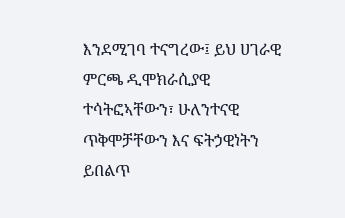እንደሚገባ ተናግረው፤ ይህ ሀገራዊ ምርጫ ዲሞክራሲያዊ ተሳትፎኣቸውን፣ ሁለንተናዊ ጥቅሞቻቸውን እና ፍትኃዊነትን ይበልጥ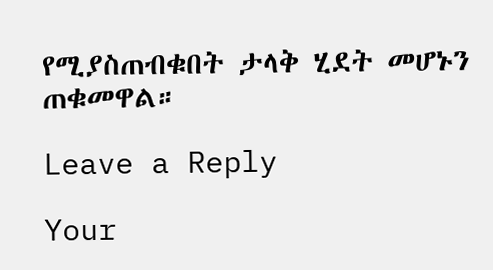የሚያስጠብቁበት ታላቅ ሂደት መሆኑን ጠቁመዋል።

Leave a Reply

Your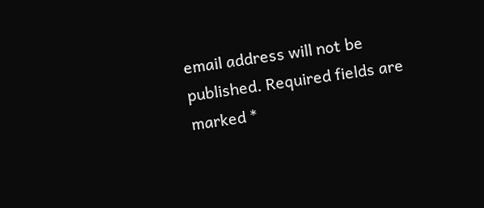email address will not be published. Required fields are marked *